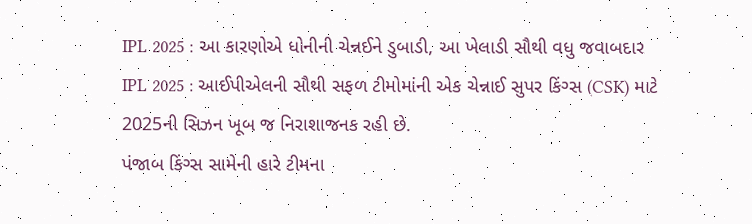IPL 2025 : આ કારણોએ ધોનીની ચેન્નઈને ડુબાડી, આ ખેલાડી સૌથી વધુ જવાબદાર
IPL 2025 : આઈપીએલની સૌથી સફળ ટીમોમાંની એક ચેન્નાઈ સુપર કિંગ્સ (CSK) માટે 2025ની સિઝન ખૂબ જ નિરાશાજનક રહી છે.
પંજાબ કિંગ્સ સામેની હારે ટીમના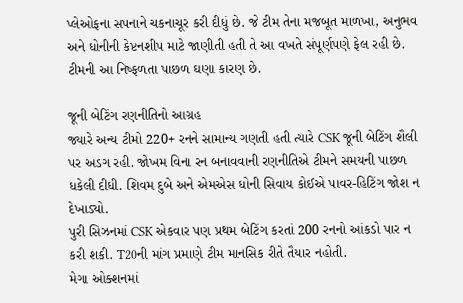પ્લેઓફના સપનાને ચકનાચૂર કરી દીધું છે. જે ટીમ તેના મજબૂત માળખા, અનુભવ અને ધોનીની કેપ્ટનશીપ માટે જાણીતી હતી તે આ વખતે સંપૂર્ણપણે ફેલ રહી છે. ટીમની આ નિષ્ફળતા પાછળ ઘણા કારણ છે.

જૂની બેટિંગ રણનીતિનો આગ્રહ
જ્યારે અન્ય ટીમો 220+ રનને સામાન્ય ગણતી હતી ત્યારે CSK જૂની બેટિંગ શૈલી પર અડગ રહી. જોખમ વિના રન બનાવવાની રણનીતિએ ટીમને સમયની પાછળ ધકેલી દીધી. શિવમ દુબે અને એમએસ ધોની સિવાય કોઈએ પાવર-હિટિંગ જોશ ન દેખાડ્યો.
પુરી સિઝનમાં CSK એકવાર પણ પ્રથમ બેટિંગ કરતાં 200 રનનો આંકડો પાર ન કરી શકી. T20ની માંગ પ્રમાણે ટીમ માનસિક રીતે તૈયાર નહોતી.
મેગા ઓક્શનમાં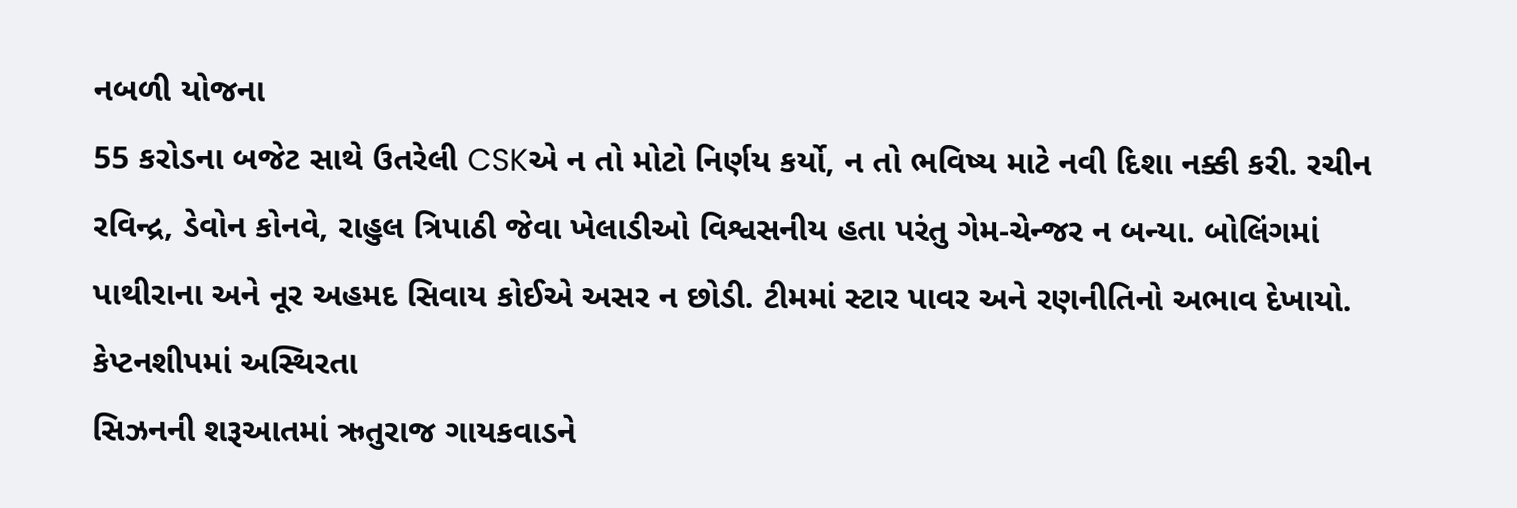નબળી યોજના
55 કરોડના બજેટ સાથે ઉતરેલી CSKએ ન તો મોટો નિર્ણય કર્યો, ન તો ભવિષ્ય માટે નવી દિશા નક્કી કરી. રચીન રવિન્દ્ર, ડેવોન કોનવે, રાહુલ ત્રિપાઠી જેવા ખેલાડીઓ વિશ્વસનીય હતા પરંતુ ગેમ-ચેન્જર ન બન્યા. બોલિંગમાં પાથીરાના અને નૂર અહમદ સિવાય કોઈએ અસર ન છોડી. ટીમમાં સ્ટાર પાવર અને રણનીતિનો અભાવ દેખાયો.
કેપ્ટનશીપમાં અસ્થિરતા
સિઝનની શરૂઆતમાં ઋતુરાજ ગાયકવાડને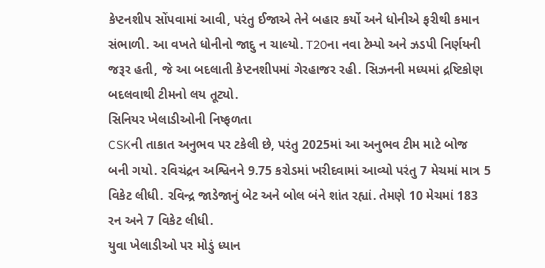કેપ્ટનશીપ સોંપવામાં આવી, પરંતુ ઈજાએ તેને બહાર કર્યો અને ધોનીએ ફરીથી કમાન સંભાળી. આ વખતે ધોનીનો જાદુ ન ચાલ્યો. T20ના નવા ટેમ્પો અને ઝડપી નિર્ણયની જરૂર હતી, જે આ બદલાતી કેપ્ટનશીપમાં ગેરહાજર રહી. સિઝનની મધ્યમાં દ્રષ્ટિકોણ બદલવાથી ટીમનો લય તૂટ્યો.
સિનિયર ખેલાડીઓની નિષ્ફળતા
CSKની તાકાત અનુભવ પર ટકેલી છે, પરંતુ 2025માં આ અનુભવ ટીમ માટે બોજ બની ગયો. રવિચંદ્રન અશ્વિનને 9.75 કરોડમાં ખરીદવામાં આવ્યો પરંતુ 7 મેચમાં માત્ર 5 વિકેટ લીધી. રવિન્દ્ર જાડેજાનું બેટ અને બોલ બંને શાંત રહ્યાં. તેમણે 10 મેચમાં 183 રન અને 7 વિકેટ લીધી.
યુવા ખેલાડીઓ પર મોડું ધ્યાન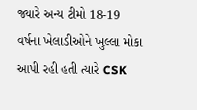જ્યારે અન્ય ટીમો 18-19 વર્ષના ખેલાડીઓને ખુલ્લા મોકા આપી રહી હતી ત્યારે CSK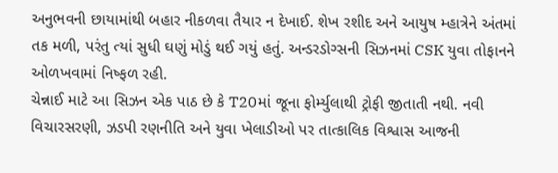અનુભવની છાયામાંથી બહાર નીકળવા તૈયાર ન દેખાઈ. શેખ રશીદ અને આયુષ મ્હાત્રેને અંતમાં તક મળી, પરંતુ ત્યાં સુધી ઘણું મોડું થઈ ગયું હતું. અન્ડરડોગ્સની સિઝનમાં CSK યુવા તોફાનને ઓળખવામાં નિષ્ફળ રહી.
ચેન્નાઈ માટે આ સિઝન એક પાઠ છે કે T20માં જૂના ફોર્મ્યુલાથી ટ્રોફી જીતાતી નથી. નવી વિચારસરણી, ઝડપી રણનીતિ અને યુવા ખેલાડીઓ પર તાત્કાલિક વિશ્વાસ આજની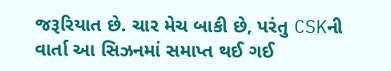જરૂરિયાત છે. ચાર મેચ બાકી છે, પરંતુ CSKની વાર્તા આ સિઝનમાં સમાપ્ત થઈ ગઈ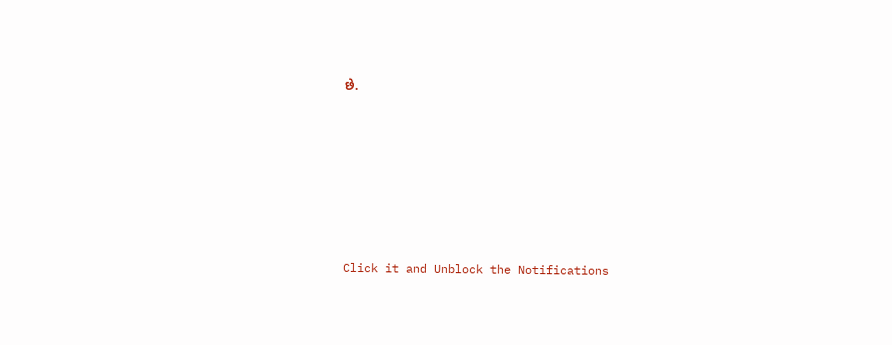છે.












Click it and Unblock the Notifications